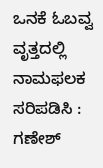ಒನಕೆ ಓಬವ್ವ ವೃತ್ತದಲ್ಲಿ ನಾಮಫಲಕ ಸರಿಪಡಿಸಿ : ಗಣೇಶ್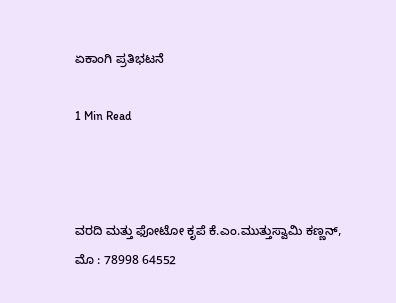ಏಕಾಂಗಿ ಪ್ರತಿಭಟನೆ

1 Min Read



ವರದಿ ಮತ್ತು ಫೋಟೋ ಕೃಪೆ ಕೆ.ಎಂ.ಮುತ್ತುಸ್ವಾಮಿ ಕಣ್ಣನ್,
ಮೊ : 78998 64552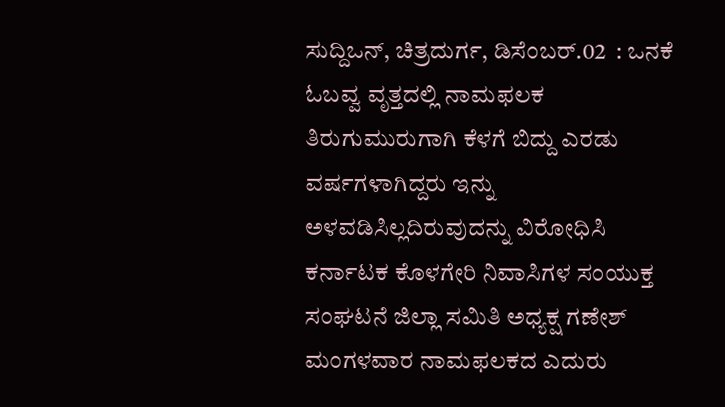ಸುದ್ದಿಒನ್, ಚಿತ್ರದುರ್ಗ, ಡಿಸೆಂಬರ್.02  : ಒನಕೆ ಓಬವ್ವ ವೃತ್ತದಲ್ಲಿ ನಾಮಫಲಕ ತಿರುಗುಮುರುಗಾಗಿ ಕೆಳಗೆ ಬಿದ್ದು ಎರಡು ವರ್ಷಗಳಾಗಿದ್ದರು ಇನ್ನು ಅಳವಡಿಸಿಲ್ಲದಿರುವುದನ್ನು ವಿರೋಧಿಸಿ ಕರ್ನಾಟಕ ಕೊಳಗೇರಿ ನಿವಾಸಿಗಳ ಸಂಯುಕ್ತ ಸಂಘಟನೆ ಜಿಲ್ಲಾ ಸಮಿತಿ ಅಧ್ಯಕ್ಷ ಗಣೇಶ್ ಮಂಗಳವಾರ ನಾಮಫಲಕದ ಎದುರು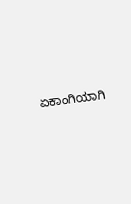ಏಕಾಂಗಿಯಾಗಿ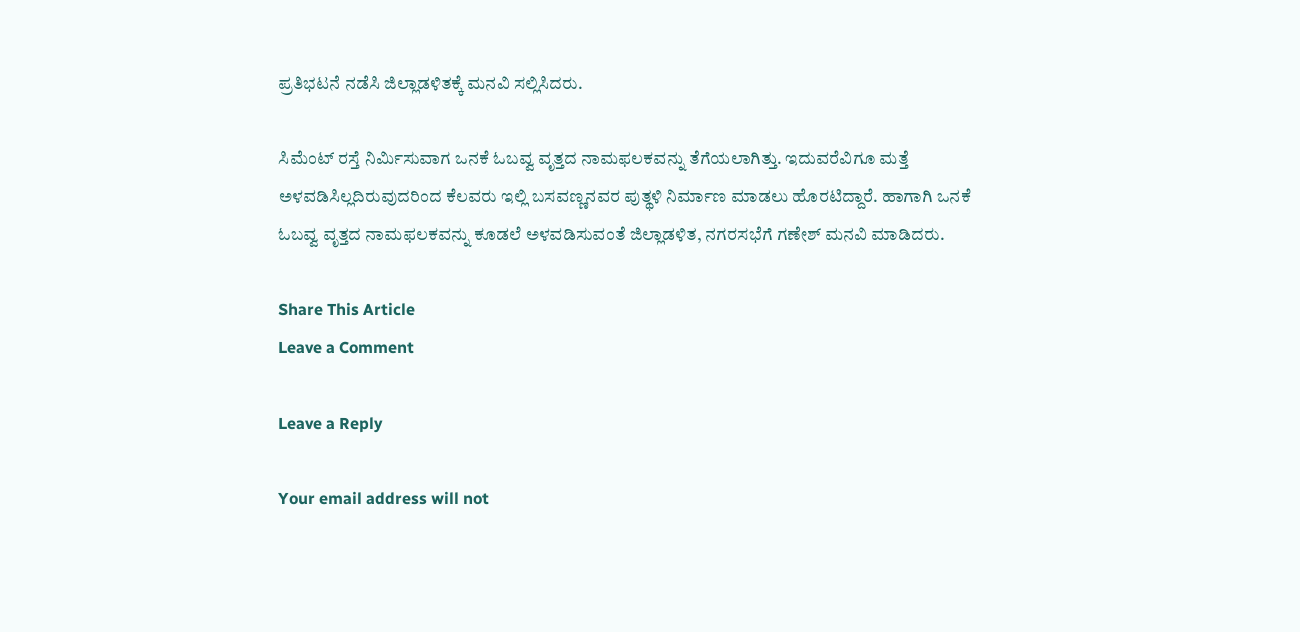ಪ್ರತಿಭಟನೆ ನಡೆಸಿ ಜಿಲ್ಲಾಡಳಿತಕ್ಕೆ ಮನವಿ ಸಲ್ಲಿಸಿದರು.

ಸಿಮೆಂಟ್ ರಸ್ತೆ ನಿರ್ಮಿಸುವಾಗ ಒನಕೆ ಓಬವ್ವ ವೃತ್ತದ ನಾಮಫಲಕವನ್ನು ತೆಗೆಯಲಾಗಿತ್ತು. ಇದುವರೆವಿಗೂ ಮತ್ತೆ ಅಳವಡಿಸಿಲ್ಲದಿರುವುದರಿಂದ ಕೆಲವರು ಇಲ್ಲಿ ಬಸವಣ್ಣನವರ ಪುತ್ಥಳಿ ನಿರ್ಮಾಣ ಮಾಡಲು ಹೊರಟಿದ್ದಾರೆ. ಹಾಗಾಗಿ ಒನಕೆ ಓಬವ್ವ ವೃತ್ತದ ನಾಮಫಲಕವನ್ನು ಕೂಡಲೆ ಅಳವಡಿಸುವಂತೆ ಜಿಲ್ಲಾಡಳಿತ, ನಗರಸಭೆಗೆ ಗಣೇಶ್ ಮನವಿ ಮಾಡಿದರು.

Share This Article
Leave a Comment

Leave a Reply

Your email address will not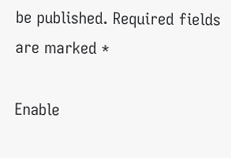be published. Required fields are marked *

Enable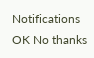Notifications OK No thanks